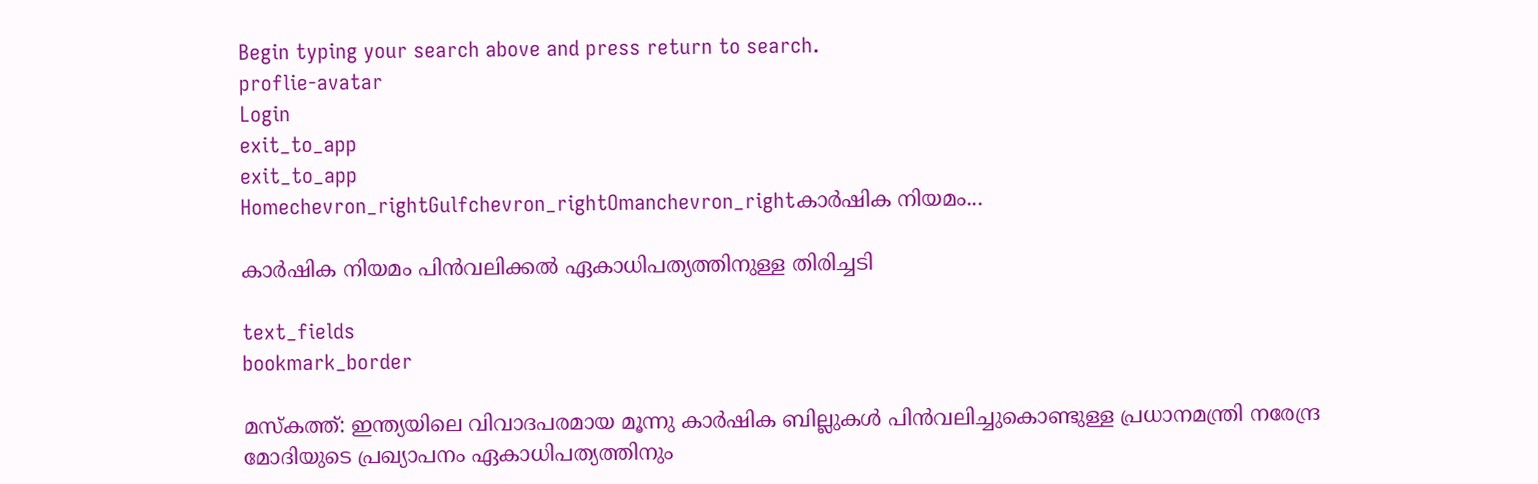Begin typing your search above and press return to search.
proflie-avatar
Login
exit_to_app
exit_to_app
Homechevron_rightGulfchevron_rightOmanchevron_rightകാർഷിക നിയമം...

കാർഷിക നിയമം പിൻവലിക്കൽ ഏകാധിപത്യത്തിനുള്ള തിരിച്ചടി

text_fields
bookmark_border

മസ്കത്ത്: ഇന്ത്യയിലെ വിവാദപരമായ മൂന്നു കാർഷിക ബില്ലുകൾ പിൻവലിച്ചുകൊണ്ടുള്ള പ്രധാനമന്ത്രി നരേന്ദ്ര മോദിയുടെ പ്രഖ്യാപനം ഏകാധിപത്യത്തിനും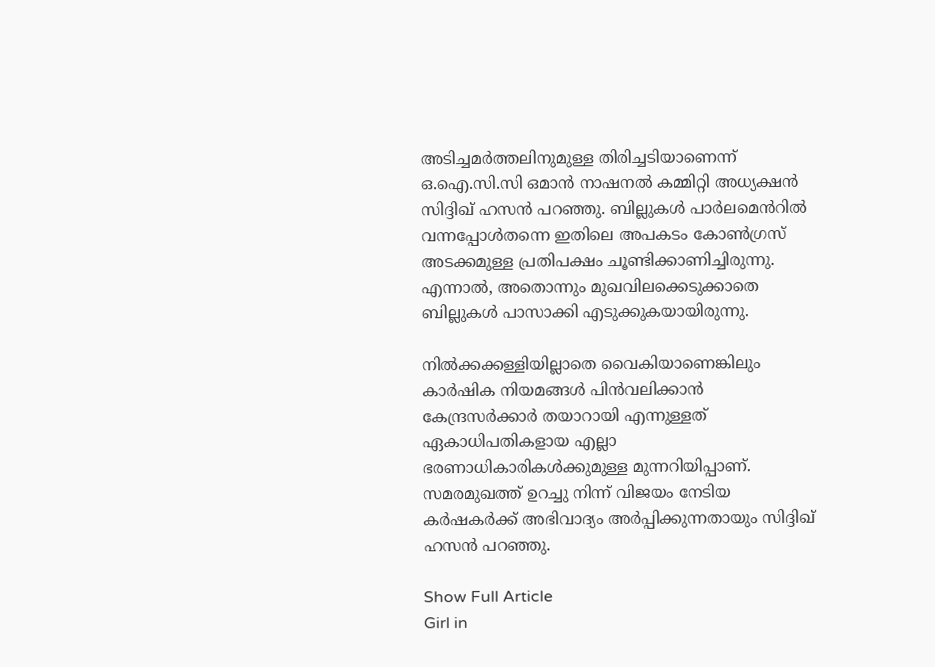അടിച്ചമർത്തലിനുമുള്ള തിരിച്ചടിയാണെന്ന് ഒ.ഐ.സി.സി ഒമാൻ നാഷനൽ കമ്മിറ്റി അധ്യക്ഷൻ സിദ്ദിഖ് ഹസൻ പറഞ്ഞു. ബില്ലുകൾ പാർലമെൻറിൽ വന്നപ്പോൾതന്നെ ഇതിലെ അപകടം കോൺഗ്രസ് അടക്കമുള്ള പ്രതിപക്ഷം ചൂണ്ടിക്കാണിച്ചിരുന്നു. എന്നാൽ, അതൊന്നും മുഖവിലക്കെടുക്കാതെ ബില്ലുകൾ പാസാക്കി എടുക്കുകയായിരുന്നു.

നിൽക്കക്കള്ളിയില്ലാതെ വൈകിയാണെങ്കിലും കാർഷിക നിയമങ്ങൾ പിൻവലിക്കാൻ കേന്ദ്രസർക്കാർ തയാറായി എന്നുള്ളത് ഏകാധിപതികളായ എല്ലാ ഭരണാധികാരികൾക്കുമുള്ള മുന്നറിയിപ്പാണ്. സമരമുഖത്ത് ഉറച്ചു നിന്ന് വിജയം നേടിയ കർഷകർക്ക് അഭിവാദ്യം അർപ്പിക്കുന്നതായും സിദ്ദിഖ് ഹസൻ പറഞ്ഞു.

Show Full Article
Girl in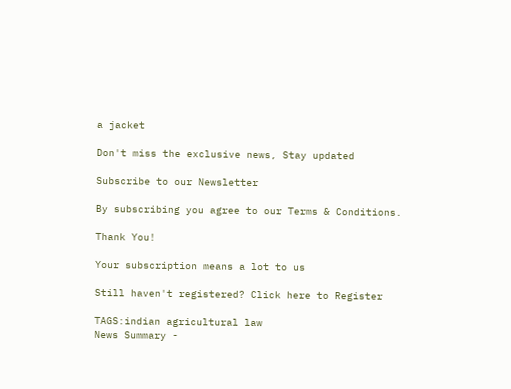a jacket

Don't miss the exclusive news, Stay updated

Subscribe to our Newsletter

By subscribing you agree to our Terms & Conditions.

Thank You!

Your subscription means a lot to us

Still haven't registered? Click here to Register

TAGS:indian agricultural law
News Summary -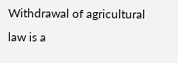Withdrawal of agricultural law is a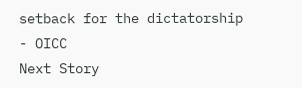setback for the dictatorship - OICC
Next Story